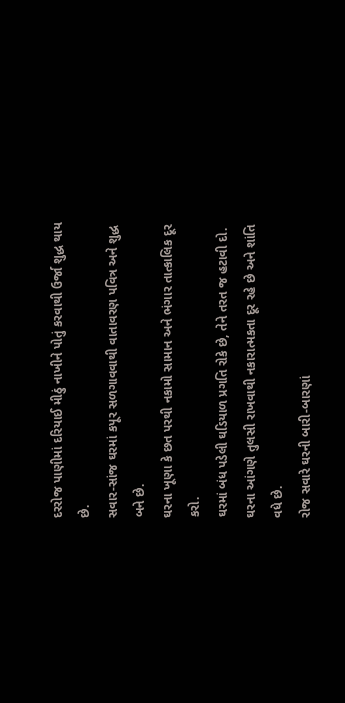દરરોજ પાણીમાં દરિયાઈ મીઠું નાખીને પોતું કરવાથી ઉર્જા શુદ્ધ થાય છે.
સવાર-સાંજ ઘરમાં કપૂર સળગાવવાથી વાતાવરણ પવિત્ર અને શુદ્ધ બને છે.
ઘરના ખૂણા કે છત પરથી નકામો સામાન અને ભંગાર તાત્કાલિક દૂર કરો.
ઘરમાં બંધ પડેલી ઘડિયાળ પ્રગતિ રોકે છે, તેને તરત જ હટાવી દો.
ઘરના આંગણે તુલસી રાખવાથી નકારાત્મકતા દૂર રહે છે અને શાંતિ વધે છે.
રોજ સવારે ઘરની બારી-બારણાં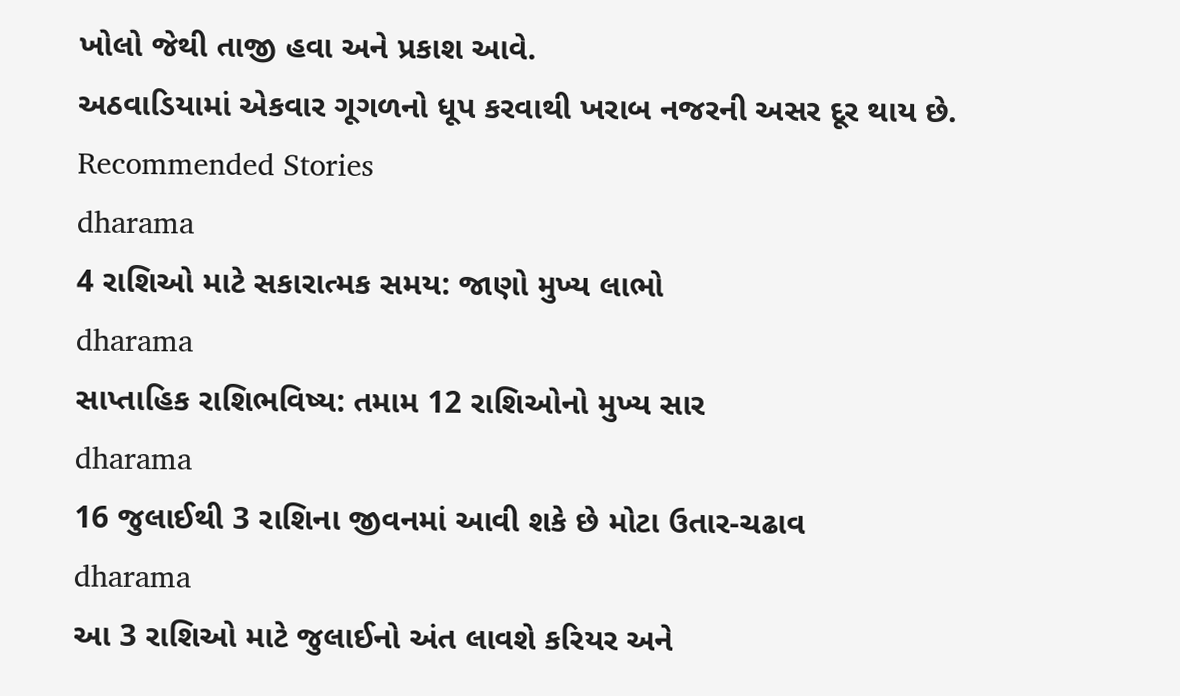ખોલો જેથી તાજી હવા અને પ્રકાશ આવે.
અઠવાડિયામાં એકવાર ગૂગળનો ધૂપ કરવાથી ખરાબ નજરની અસર દૂર થાય છે.
Recommended Stories
dharama
4 રાશિઓ માટે સકારાત્મક સમય: જાણો મુખ્ય લાભો
dharama
સાપ્તાહિક રાશિભવિષ્ય: તમામ 12 રાશિઓનો મુખ્ય સાર
dharama
16 જુલાઈથી 3 રાશિના જીવનમાં આવી શકે છે મોટા ઉતાર-ચઢાવ
dharama
આ 3 રાશિઓ માટે જુલાઈનો અંત લાવશે કરિયર અને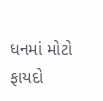ધનમાં મોટો ફાયદો